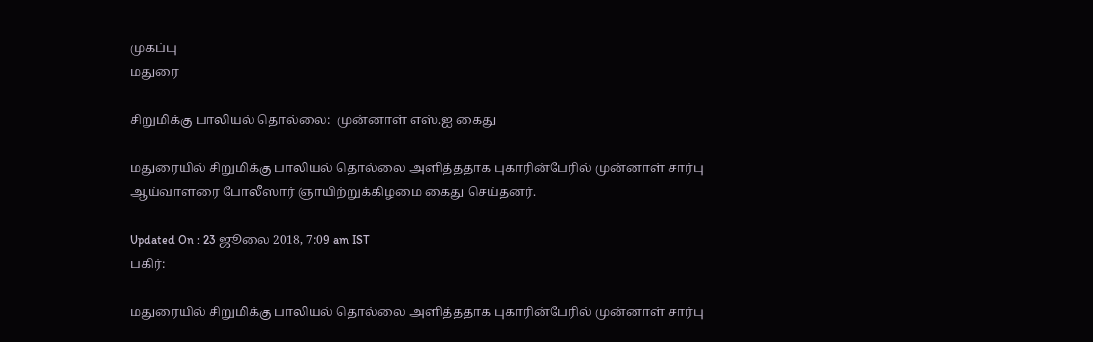முகப்பு
மதுரை

சிறுமிக்கு பாலியல் தொல்லை:  முன்னாள் எஸ்.ஐ கைது

மதுரையில் சிறுமிக்கு பாலியல் தொல்லை அளித்ததாக புகாரின்பேரில் முன்னாள் சார்பு ஆய்வாளரை போலீஸார் ஞாயிற்றுக்கிழமை கைது செய்தனர்.

Updated On : 23 ஜூலை 2018, 7:09 am IST
பகிர்:

மதுரையில் சிறுமிக்கு பாலியல் தொல்லை அளித்ததாக புகாரின்பேரில் முன்னாள் சார்பு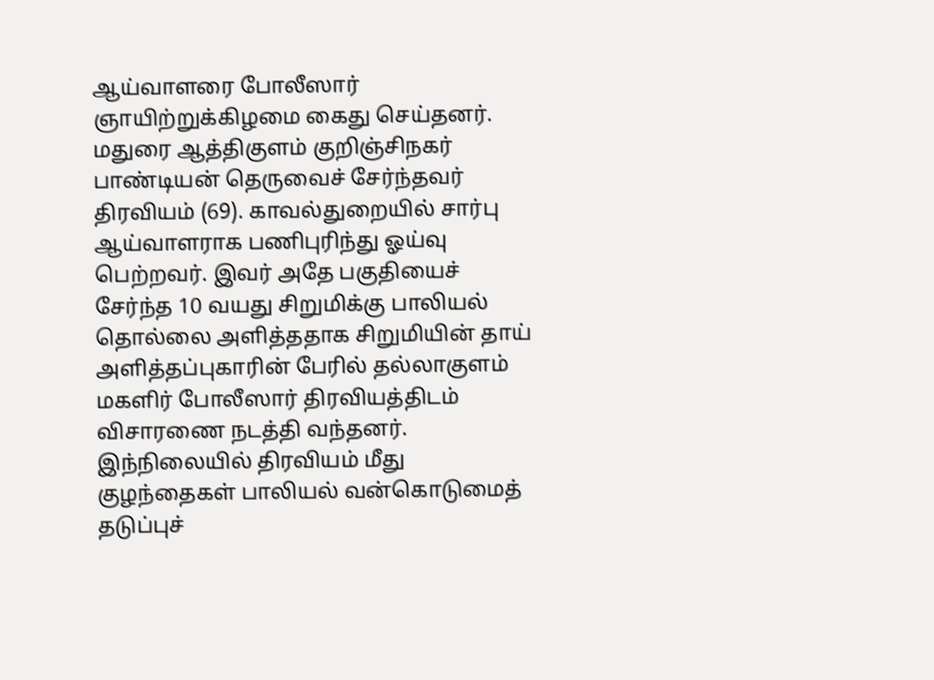ஆய்வாளரை போலீஸார் ஞாயிற்றுக்கிழமை கைது செய்தனர்.
மதுரை ஆத்திகுளம் குறிஞ்சிநகர் பாண்டியன் தெருவைச் சேர்ந்தவர் திரவியம் (69). காவல்துறையில் சார்பு ஆய்வாளராக பணிபுரிந்து ஓய்வு பெற்றவர். இவர் அதே பகுதியைச் சேர்ந்த 10 வயது சிறுமிக்கு பாலியல் தொல்லை அளித்ததாக சிறுமியின் தாய் அளித்தப்புகாரின் பேரில் தல்லாகுளம் மகளிர் போலீஸார் திரவியத்திடம் விசாரணை நடத்தி வந்தனர். இந்நிலையில் திரவியம் மீது குழந்தைகள் பாலியல் வன்கொடுமைத் தடுப்புச்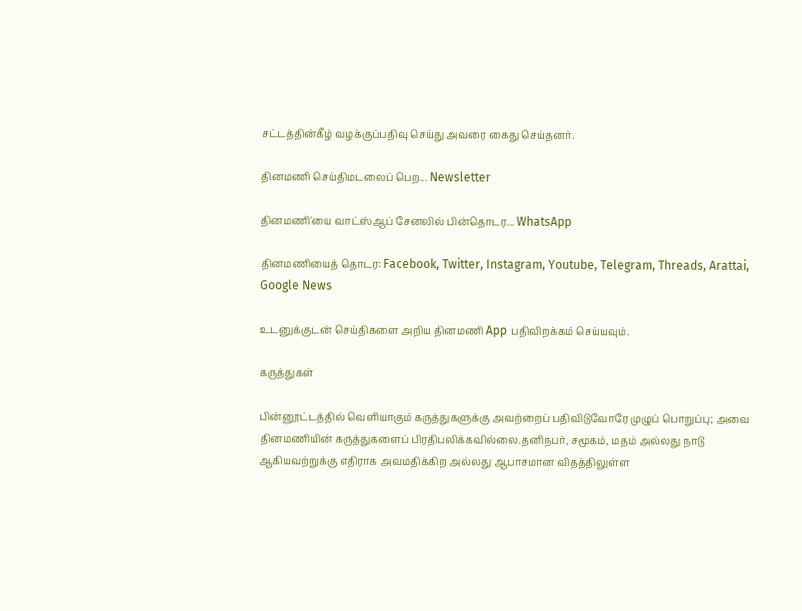சட்டத்தின்கீழ் வழக்குப்பதிவு செய்து அவரை கைது செய்தனர்.

தினமணி செய்திமடலைப் பெற... Newsletter

தினமணி'யை வாட்ஸ்ஆப் சேனலில் பின்தொடர... WhatsApp

தினமணியைத் தொடர: Facebook, Twitter, Instagram, Youtube, Telegram, Threads, Arattai, Google News

உடனுக்குடன் செய்திகளை அறிய தினமணி App பதிவிறக்கம் செய்யவும்.

கருத்துகள்

பின்னூட்டத்தில் வெளியாகும் கருத்துகளுக்கு அவற்றைப் பதிவிடுவோரே முழுப் பொறுப்பு; அவை தினமணியின் கருத்துகளைப் பிரதிபலிக்கவில்லை.தனிநபர், சமூகம், மதம் அல்லது நாடு ஆகியவற்றுக்கு எதிராக அவமதிக்கிற அல்லது ஆபாசமான விதத்திலுள்ள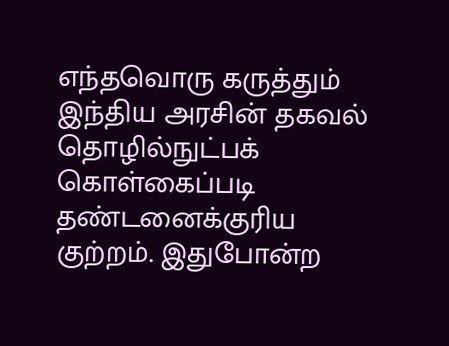எந்தவொரு கருத்தும் இந்திய அரசின் தகவல் தொழில்நுட்பக் கொள்கைப்படி தண்டனைக்குரிய குற்றம். இதுபோன்ற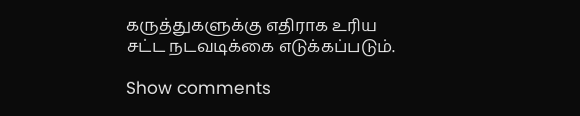கருத்துகளுக்கு எதிராக உரிய சட்ட நடவடிக்கை எடுக்கப்படும்.

Show comments